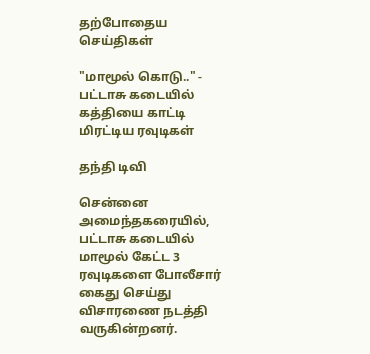தற்போதைய செய்திகள்

"மாமூல் கொடு.." - பட்டாசு கடையில் கத்தியை காட்டி மிரட்டிய ரவுடிகள்

தந்தி டிவி

சென்னை அமைந்தகரையில், பட்டாசு கடையில் மாமூல் கேட்ட 3 ரவுடிகளை போலீசார் கைது செய்து விசாரணை நடத்தி வருகின்றனர்.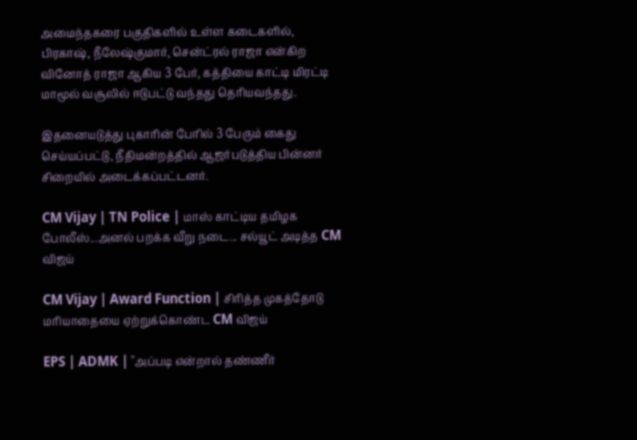அமைந்தகரை பகுதிகளில் உள்ள கடைகளில், பிரகாஷ், நீலேஷ்குமார், சென்ட்ரல் ராஜா என்கிற வினோத் ராஜா ஆகிய 3 பேர், கத்தியை காட்டி மிரட்டி மாமூல் வசூலில் ஈடுபட்டு வந்தது தெரியவந்தது.

இதனையடுத்து புகாரின் பேரில் 3 பேரும் கைது செய்யப்பட்டு, நீதிமன்றத்தில் ஆஜர்படுத்திய பின்னர் சிறையில் அடைக்கப்பட்டனர்.

CM Vijay | TN Police | மாஸ் காட்டிய தமிழக போலீஸ்...அனல் பறக்க வீறு நடை... சல்யூட் அடித்த CM விஜய்

CM Vijay | Award Function | சிரித்த முகத்தோடு மரியாதையை ஏற்றுக்கொண்ட CM விஜய்

EPS | ADMK | "அப்படி என்றால் தண்ணீர்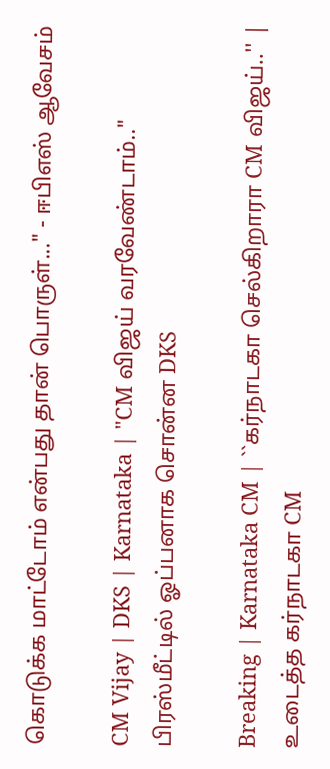கொடுக்க மாட்டோம் என்பது தான் பொருள்..." - ஈபிஎஸ் ஆவேசம்

CM Vijay | DKS | Karnataka | "CM விஜய் வரவேண்டாம்.." பிரஸ்மீட்டில் ஓப்பனாக சொன்ன DKS

Breaking | Karnataka CM | ``கர்நாடகா செல்கிறாரா CM விஜய்..'' | உடைத்த கர்நாடகா CM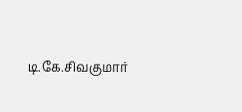டி.கே.சிவகுமார்